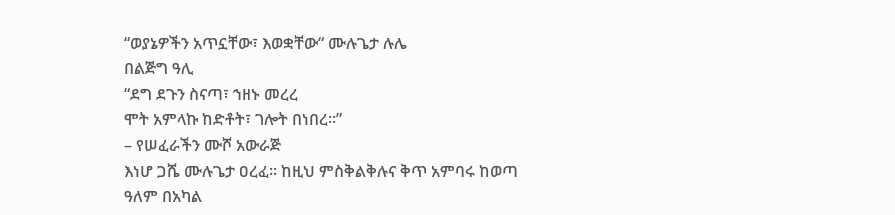“ወያኔዎችን አጥኗቸው፣ እወቋቸው“ ሙሉጌታ ሉሌ
በልጅግ ዓሊ
“ደግ ደጉን ስናጣ፣ ኀዘኑ መረረ
ሞት አምላኩ ከድቶት፣ ገሎት በነበረ።”
– የሠፈራችን ሙሾ አውራጅ
እነሆ ጋሼ ሙሉጌታ ዐረፈ። ከዚህ ምስቅልቅሉና ቅጥ አምባሩ ከወጣ ዓለም በአካል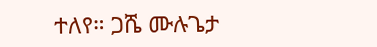ተለየ። ጋሼ ሙሉጌታ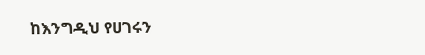ከእንግዲህ የሀገሩን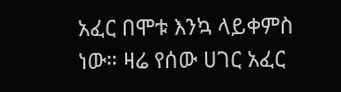አፈር በሞቱ እንኳ ላይቀምስ ነው። ዛሬ የሰው ሀገር አፈር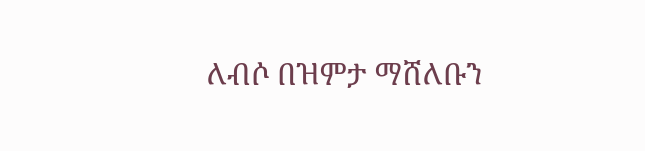ለብሶ በዝምታ ማሸለቡን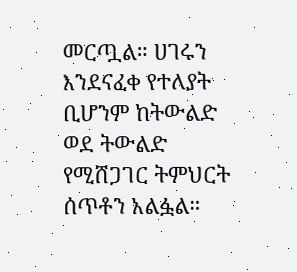መርጧል። ሀገሩን እንደናፈቀ የተለያት ቢሆንም ከትውልድ ወደ ትውልድ የሚሸጋገር ትምህርት ሰጥቶን አልፏል።